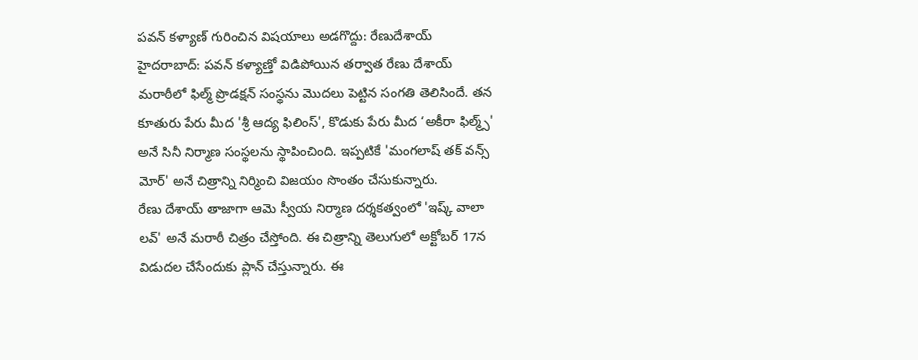పవన్ కళ్యాణ్ గురించిన విషయాలు అడగొద్దు: రేణుదేశాయ్
హైదరాబాద్: పవన్ కళ్యాణ్తో విడిపోయిన తర్వాత రేణు దేశాయ్ మరాఠీలో ఫిల్మ్ ప్రొడక్షన్ సంస్థను మొదలు పెట్టిన సంగతి తెలిసిందే. తన కూతురు పేరు మీద 'శ్రీ ఆద్య ఫిలింస్', కొడుకు పేరు మీద ‘అకీరా ఫిల్మ్స్' అనే సినీ నిర్మాణ సంస్థలను స్థాపించింది. ఇప్పటికే 'మంగలాష్ తక్ వన్స్ మోర్' అనే చిత్రాన్ని నిర్మించి విజయం సొంతం చేసుకున్నారు.
రేణు దేశాయ్ తాజాగా ఆమె స్వీయ నిర్మాణ దర్శకత్వంలో 'ఇష్క్ వాలా లవ్' అనే మరాఠీ చిత్రం చేస్తోంది. ఈ చిత్రాన్ని తెలుగులో అక్టోబర్ 17న విడుదల చేసేందుకు ప్లాన్ చేస్తున్నారు. ఈ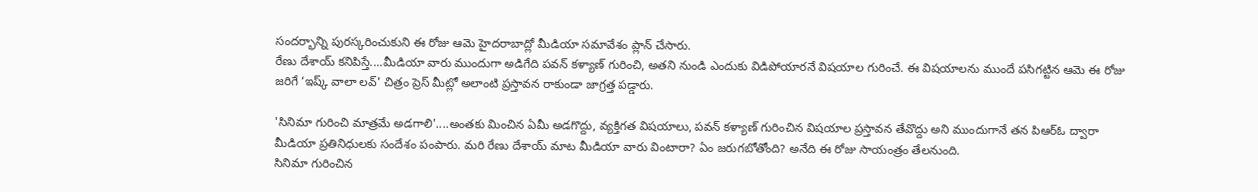సందర్భాన్ని పురస్కరించుకుని ఈ రోజు ఆమె హైదరాబాద్లో మీడియా సమావేశం ప్లాన్ చేసారు.
రేణు దేశాయ్ కనిపిస్తే....మీడియా వారు ముందుగా అడిగేది పవన్ కళ్యాణ్ గురించి, అతని నుండి ఎందుకు విడిపోయారనే విషయాల గురించే. ఈ విషయాలను ముందే పసిగట్టిన ఆమె ఈ రోజు జరిగే ‘ఇష్క్ వాలా లవ్' చిత్రం ప్రెస్ మీట్లో అలాంటి ప్రస్తావన రాకుండా జాగ్రత్త పడ్డారు.

'సినిమా గురించి మాత్రమే అడగాలి'....అంతకు మించిన ఏమీ అడగొద్దు, వ్యక్తిగత విషయాలు, పవన్ కళ్యాణ్ గురించిన విషయాల ప్రస్తావన తేవొద్దు అని ముందుగానే తన పిఆర్ఓ ద్వారా మీడియా ప్రతినిధులకు సందేశం పంపారు. మరి రేణు దేశాయ్ మాట మీడియా వారు వింటారా? ఏం జరుగబోతోంది? అనేది ఈ రోజు సాయంత్రం తేలనుంది.
సినిమా గురించిన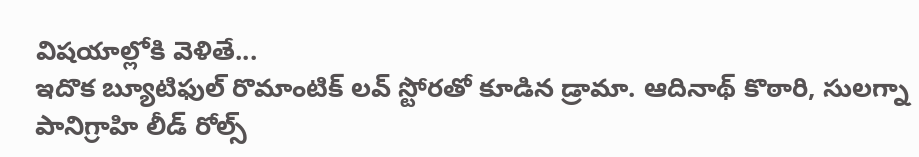విషయాల్లోకి వెళితే...
ఇదొక బ్యూటిఫుల్ రొమాంటిక్ లవ్ స్టోరతో కూడిన డ్రామా. ఆదినాథ్ కొఠారి, సులగ్నా పానిగ్రాహి లీడ్ రోల్స్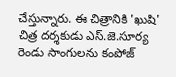చేస్తున్నారు. ఈ చిత్రానికి 'ఖుషి' చిత్ర దర్శకుడు ఎస్.జె.సూర్య రెండు సాంగులను కంపోజ్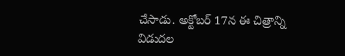చేసాడు. అక్టోబర్ 17న ఈ చిత్రాన్ని విడుదల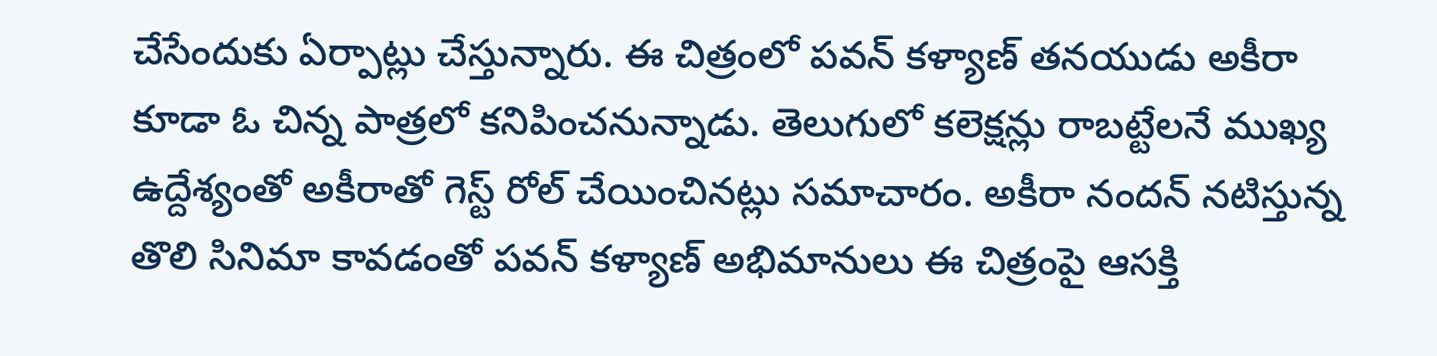చేసేందుకు ఏర్పాట్లు చేస్తున్నారు. ఈ చిత్రంలో పవన్ కళ్యాణ్ తనయుడు అకీరా కూడా ఓ చిన్న పాత్రలో కనిపించనున్నాడు. తెలుగులో కలెక్షన్లు రాబట్టేలనే ముఖ్య ఉద్దేశ్యంతో అకీరాతో గెస్ట్ రోల్ చేయించినట్లు సమాచారం. అకీరా నందన్ నటిస్తున్న తొలి సినిమా కావడంతో పవన్ కళ్యాణ్ అభిమానులు ఈ చిత్రంపై ఆసక్తి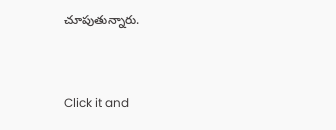చూపుతున్నారు.


Click it and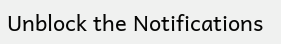Unblock the Notifications